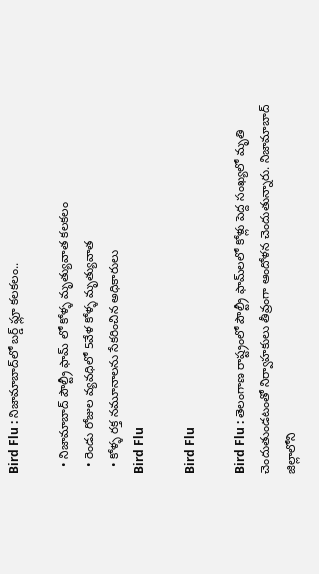Bird Flu : నిజామాబాద్‌లో బర్డ్‌ ఫ్లూ కలకలం..

  • నిజామాబాద్ పౌల్ట్రీ ఫామ్ లో కోళ్ళ మృత్యువాత కలకలం
  • రెండు రోజుల వ్యవధిలో 5వేళ కోళ్ళ మృత్యువాత
  • కోళ్ళ రక్త నమూనాలను సేకరించిన అధికారులు
Bird Flu

Bird Flu

Bird Flu : తెలంగాణ రాష్ట్రంలో పౌల్ట్రీ ఫామ్‌లలో కోళ్లు పెద్ద సంఖ్యలో మృతి చెందుతుండటంతో నిర్వాహకులు తీవ్రంగా ఆందోళన చెందుతున్నారు. నిజామాబాద్ జిల్లాలోని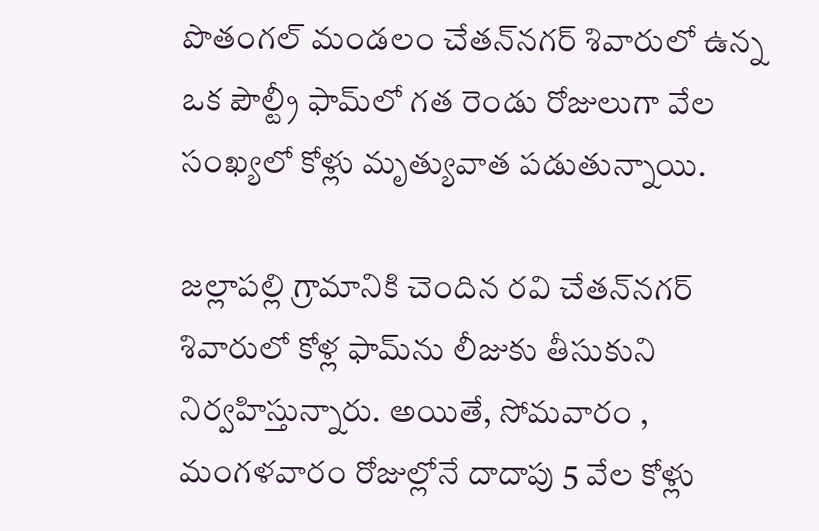పొతంగల్ మండలం చేతన్‌నగర్ శివారులో ఉన్న ఒక పౌల్ట్రీ ఫామ్‌లో గత రెండు రోజులుగా వేల సంఖ్యలో కోళ్లు మృత్యువాత పడుతున్నాయి.

జల్లాపల్లి గ్రామానికి చెందిన రవి చేతన్‌నగర్ శివారులో కోళ్ల ఫామ్‌ను లీజుకు తీసుకుని నిర్వహిస్తున్నారు. అయితే, సోమవారం , మంగళవారం రోజుల్లోనే దాదాపు 5 వేల కోళ్లు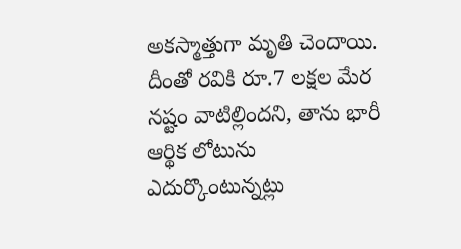అకస్మాత్తుగా మృతి చెందాయి. దీంతో రవికి రూ.7 లక్షల మేర నష్టం వాటిల్లిందని, తాను భారీ ఆర్థిక లోటును ఎదుర్కొంటున్నట్లు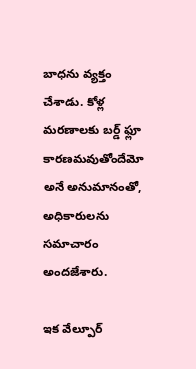బాధను వ్యక్తం చేశాడు. కోళ్ల మరణాలకు బర్డ్ ఫ్లూ కారణమవుతోందేమో అనే అనుమానంతో, అధికారులను సమాచారం అందజేశారు.

ఇక వేల్పూర్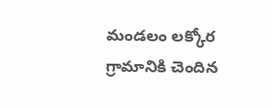మండలం లక్కోర గ్రామానికి చెందిన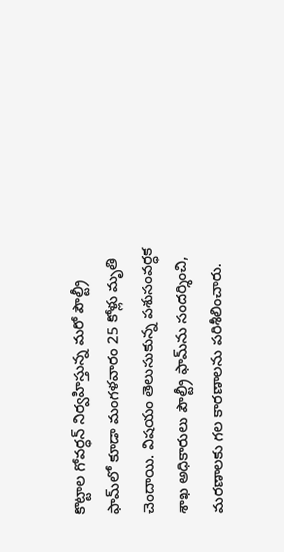కొట్టాల గోవర్ధన్ నిర్వహిస్తున్న మరో పౌల్ట్రీ ఫామ్‌లో కూడా మంగళవారం 25 కోళ్లు మృతి చెందాయి. విషయం తెలుసుకున్న పశుసంవర్ధక శాఖ అధికారులు పౌల్ట్రీ ఫామ్‌ను సందర్శించి, మరణాలకు గల కారణాలను పరిశీలించారు.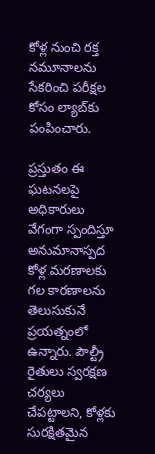కోళ్ల నుంచి రక్త నమూనాలను సేకరించి పరీక్షల కోసం ల్యాబ్‌కు పంపించారు.

ప్రస్తుతం ఈ ఘటనలపై అధికారులు వేగంగా స్పందిస్తూ అనుమానాస్పద కోళ్ల మరణాలకు గల కారణాలను తెలుసుకునే ప్రయత్నంలో ఉన్నారు. పౌల్ట్రీ రైతులు స్వరక్షణ చర్యలు చేపట్టాలని, కోళ్లకు సురక్షితమైన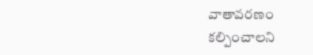వాతావరణం కల్పించాలని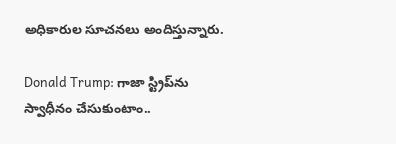అధికారుల సూచనలు అందిస్తున్నారు.

Donald Trump: గాజా స్ట్రిప్‌ను స్వాధీనం చేసుకుంటాం..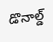డొనాల్డ్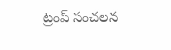ట్రంప్ సంచలన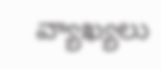వ్యాఖ్యలు